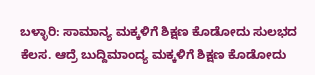ಬಳ್ಳಾರಿ: ಸಾಮಾನ್ಯ ಮಕ್ಕಳಿಗೆ ಶಿಕ್ಷಣ ಕೊಡೋದು ಸುಲಭದ ಕೆಲಸ. ಆದ್ರೆ ಬುದ್ದಿಮಾಂದ್ಯ ಮಕ್ಕಳಿಗೆ ಶಿಕ್ಷಣ ಕೊಡೋದು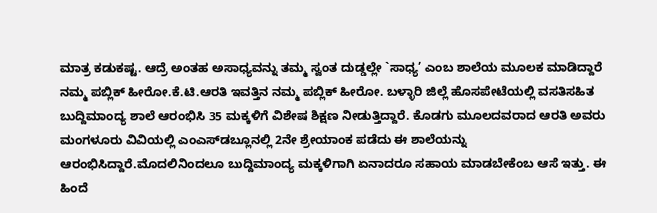ಮಾತ್ರ ಕಡುಕಷ್ಟ. ಆದ್ರೆ ಅಂತಹ ಅಸಾಧ್ಯವನ್ನು ತಮ್ಮ ಸ್ವಂತ ದುಡ್ಡಲ್ಲೇ `ಸಾಧ್ಯ’ ಎಂಬ ಶಾಲೆಯ ಮೂಲಕ ಮಾಡಿದ್ದಾರೆ ನಮ್ಮ ಪಬ್ಲಿಕ್ ಹೀರೋ.ಕೆ.ಟಿ.ಆರತಿ ಇವತ್ತಿನ ನಮ್ಮ ಪಬ್ಲಿಕ್ ಹೀರೋ. ಬಳ್ಳಾರಿ ಜಿಲ್ಲೆ ಹೊಸಪೇಟೆಯಲ್ಲಿ ವಸತಿಸಹಿತ ಬುದ್ದಿಮಾಂದ್ಯ ಶಾಲೆ ಆರಂಭಿಸಿ 35 ಮಕ್ಕಳಿಗೆ ವಿಶೇಷ ಶಿಕ್ಷಣ ನೀಡುತ್ತಿದ್ದಾರೆ. ಕೊಡಗು ಮೂಲದವರಾದ ಆರತಿ ಅವರು ಮಂಗಳೂರು ವಿವಿಯಲ್ಲಿ ಎಂಎಸ್‍ಡಬ್ಲೂನಲ್ಲಿ 2ನೇ ಶ್ರೇಯಾಂಕ ಪಡೆದು ಈ ಶಾಲೆಯನ್ನು ಆರಂಭಿಸಿದ್ದಾರೆ.ಮೊದಲಿನಿಂದಲೂ ಬುದ್ದಿಮಾಂದ್ಯ ಮಕ್ಕಳಿಗಾಗಿ ಏನಾದರೂ ಸಹಾಯ ಮಾಡಬೇಕೆಂಬ ಆಸೆ ಇತ್ತು. ಈ ಹಿಂದೆ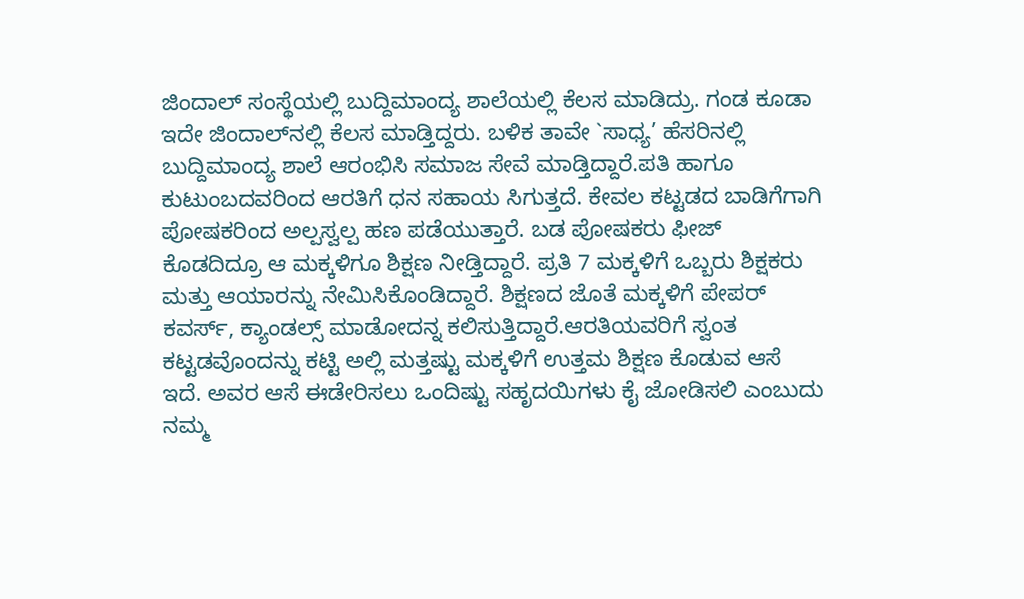ಜಿಂದಾಲ್ ಸಂಸ್ಥೆಯಲ್ಲಿ ಬುದ್ದಿಮಾಂದ್ಯ ಶಾಲೆಯಲ್ಲಿ ಕೆಲಸ ಮಾಡಿದ್ರು. ಗಂಡ ಕೂಡಾ ಇದೇ ಜಿಂದಾಲ್‍ನಲ್ಲಿ ಕೆಲಸ ಮಾಡ್ತಿದ್ದರು. ಬಳಿಕ ತಾವೇ `ಸಾಧ್ಯ’ ಹೆಸರಿನಲ್ಲಿ ಬುದ್ದಿಮಾಂದ್ಯ ಶಾಲೆ ಆರಂಭಿಸಿ ಸಮಾಜ ಸೇವೆ ಮಾಡ್ತಿದ್ದಾರೆ.ಪತಿ ಹಾಗೂ ಕುಟುಂಬದವರಿಂದ ಆರತಿಗೆ ಧನ ಸಹಾಯ ಸಿಗುತ್ತದೆ. ಕೇವಲ ಕಟ್ಟಡದ ಬಾಡಿಗೆಗಾಗಿ ಪೋಷಕರಿಂದ ಅಲ್ಪಸ್ವಲ್ಪ ಹಣ ಪಡೆಯುತ್ತಾರೆ. ಬಡ ಪೋಷಕರು ಫೀಜ್ ಕೊಡದಿದ್ರೂ ಆ ಮಕ್ಕಳಿಗೂ ಶಿಕ್ಷಣ ನೀಡ್ತಿದ್ದಾರೆ. ಪ್ರತಿ 7 ಮಕ್ಕಳಿಗೆ ಒಬ್ಬರು ಶಿಕ್ಷಕರು ಮತ್ತು ಆಯಾರನ್ನು ನೇಮಿಸಿಕೊಂಡಿದ್ದಾರೆ. ಶಿಕ್ಷಣದ ಜೊತೆ ಮಕ್ಕಳಿಗೆ ಪೇಪರ್ ಕವರ್ಸ್, ಕ್ಯಾಂಡಲ್ಸ್ ಮಾಡೋದನ್ನ ಕಲಿಸುತ್ತಿದ್ದಾರೆ.ಆರತಿಯವರಿಗೆ ಸ್ವಂತ ಕಟ್ಟಡವೊಂದನ್ನು ಕಟ್ಟಿ ಅಲ್ಲಿ ಮತ್ತಷ್ಟು ಮಕ್ಕಳಿಗೆ ಉತ್ತಮ ಶಿಕ್ಷಣ ಕೊಡುವ ಆಸೆ ಇದೆ. ಅವರ ಆಸೆ ಈಡೇರಿಸಲು ಒಂದಿಷ್ಟು ಸಹೃದಯಿಗಳು ಕೈ ಜೋಡಿಸಲಿ ಎಂಬುದು ನಮ್ಮ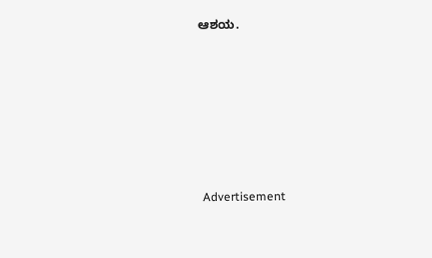ಆಶಯ.







 Advertisement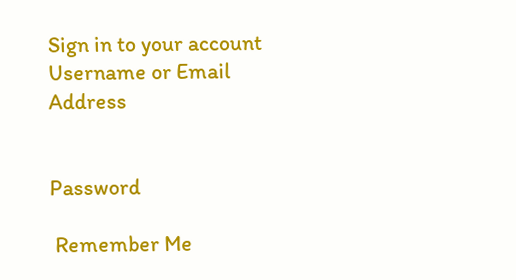Sign in to your account
Username or Email Address


Password

 Remember Me